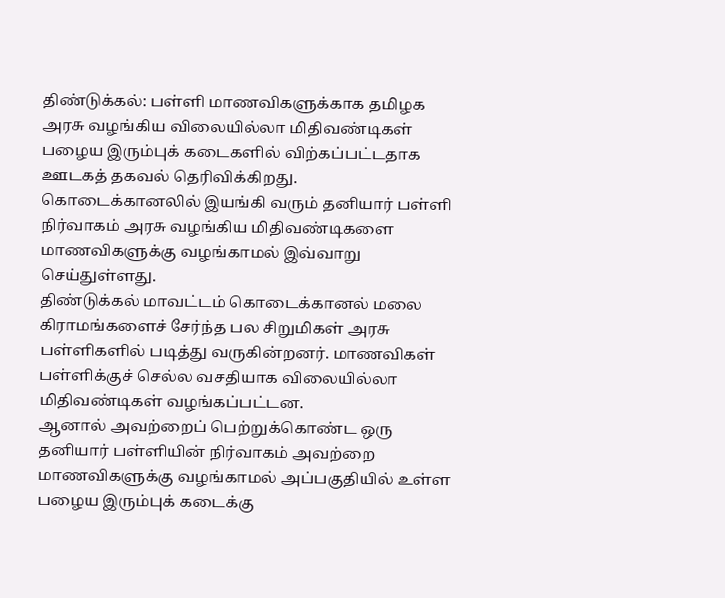திண்டுக்கல்: பள்ளி மாணவிகளுக்காக தமிழக அரசு வழங்கிய விலையில்லா மிதிவண்டிகள் பழைய இரும்புக் கடைகளில் விற்கப்பட்டதாக ஊடகத் தகவல் தெரிவிக்கிறது.
கொடைக்கானலில் இயங்கி வரும் தனியார் பள்ளி நிர்வாகம் அரசு வழங்கிய மிதிவண்டிகளை மாணவிகளுக்கு வழங்காமல் இவ்வாறு செய்துள்ளது.
திண்டுக்கல் மாவட்டம் கொடைக்கானல் மலை கிராமங்களைச் சேர்ந்த பல சிறுமிகள் அரசு பள்ளிகளில் படித்து வருகின்றனர். மாணவிகள் பள்ளிக்குச் செல்ல வசதியாக விலையில்லா மிதிவண்டிகள் வழங்கப்பட்டன.
ஆனால் அவற்றைப் பெற்றுக்கொண்ட ஒரு தனியார் பள்ளியின் நிர்வாகம் அவற்றை மாணவிகளுக்கு வழங்காமல் அப்பகுதியில் உள்ள பழைய இரும்புக் கடைக்கு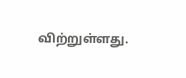விற்றுள்ளது.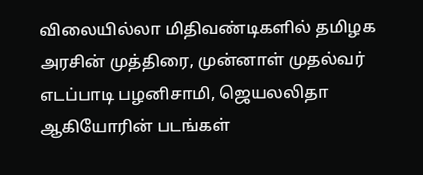விலையில்லா மிதிவண்டிகளில் தமிழக அரசின் முத்திரை, முன்னாள் முதல்வர் எடப்பாடி பழனிசாமி, ஜெயலலிதா ஆகியோரின் படங்கள்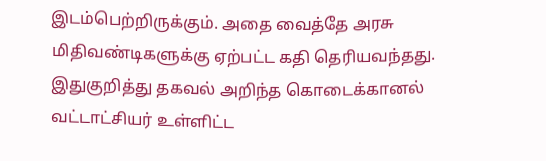இடம்பெற்றிருக்கும். அதை வைத்தே அரசு மிதிவண்டிகளுக்கு ஏற்பட்ட கதி தெரியவந்தது.
இதுகுறித்து தகவல் அறிந்த கொடைக்கானல் வட்டாட்சியர் உள்ளிட்ட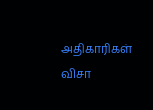அதிகாரிகள் விசா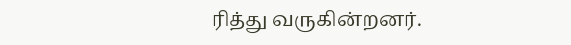ரித்து வருகின்றனர்.